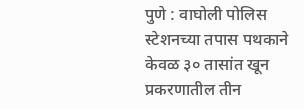पुणे : वाघोली पोलिस स्टेशनच्या तपास पथकाने केवळ ३० तासांत खून प्रकरणातील तीन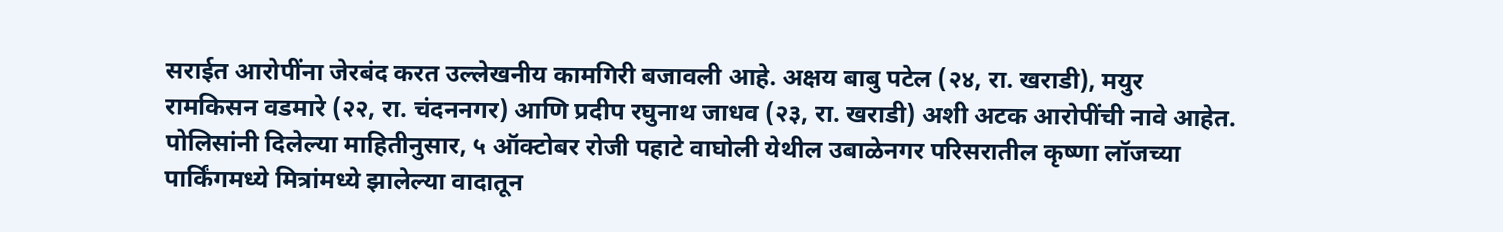सराईत आरोपींना जेरबंद करत उल्लेखनीय कामगिरी बजावली आहे. अक्षय बाबु पटेल (२४, रा. खराडी), मयुर रामकिसन वडमारे (२२, रा. चंदननगर) आणि प्रदीप रघुनाथ जाधव (२३, रा. खराडी) अशी अटक आरोपींची नावे आहेत. पोलिसांनी दिलेल्या माहितीनुसार, ५ ऑक्टोबर रोजी पहाटे वाघोली येथील उबाळेनगर परिसरातील कृष्णा लॉजच्या पार्किंगमध्ये मित्रांमध्ये झालेल्या वादातून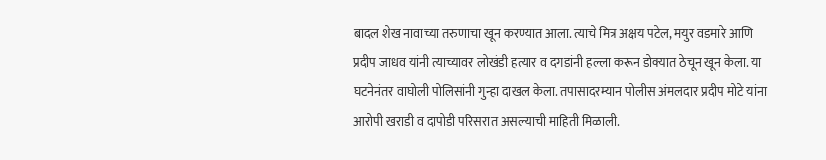बादल शेख नावाच्या तरुणाचा खून करण्यात आला. त्याचे मित्र अक्षय पटेल, मयुर वडमारे आणि प्रदीप जाधव यांनी त्याच्यावर लोखंडी हत्यार व दगडांनी हल्ला करून डोक्यात ठेचून खून केला. या घटनेनंतर वाघोली पोलिसांनी गुन्हा दाखल केला. तपासादरम्यान पोलीस अंमलदार प्रदीप मोटे यांना आरोपी खराडी व दापोडी परिसरात असल्याची माहिती मिळाली.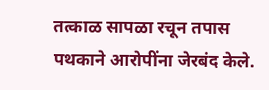तत्काळ सापळा रचून तपास पथकाने आरोपींना जेरबंद केले.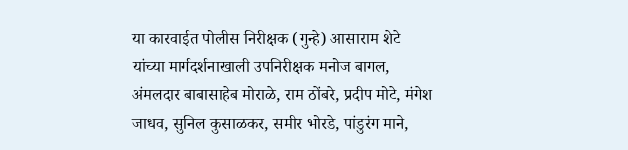या कारवाईत पोलीस निरीक्षक (गुन्हे) आसाराम शेटे यांच्या मार्गदर्शनाखाली उपनिरीक्षक मनोज बागल, अंमलदार बाबासाहेब मोराळे, राम ठोंबरे, प्रदीप मोटे, मंगेश जाधव, सुनिल कुसाळकर, समीर भोरडे, पांडुरंग माने,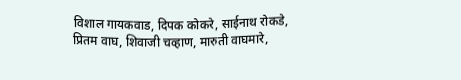विशाल गायकवाड, दिपक कोकरे, साईनाथ रोकडे, प्रितम वाघ, शिवाजी चव्हाण, मारुती वाघमारे,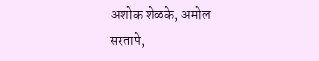अशोक शेळके, अमोल सरतापे,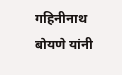गहिनीनाथ बोयणे यांनी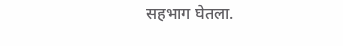सहभाग घेतला.